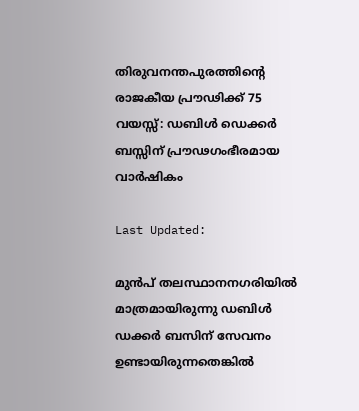തിരുവനന്തപുരത്തിൻ്റെ രാജകീയ പ്രൗഢിക്ക് 75 വയസ്സ്: ഡബിൾ ഡെക്കർ ബസ്സിന് പ്രൗഢഗംഭീരമായ വാർഷികം

Last Updated:

മുൻപ് തലസ്ഥാനനഗരിയിൽ മാത്രമായിരുന്നു ഡബിൾ ഡക്കർ ബസിന് സേവനം ഉണ്ടായിരുന്നതെങ്കിൽ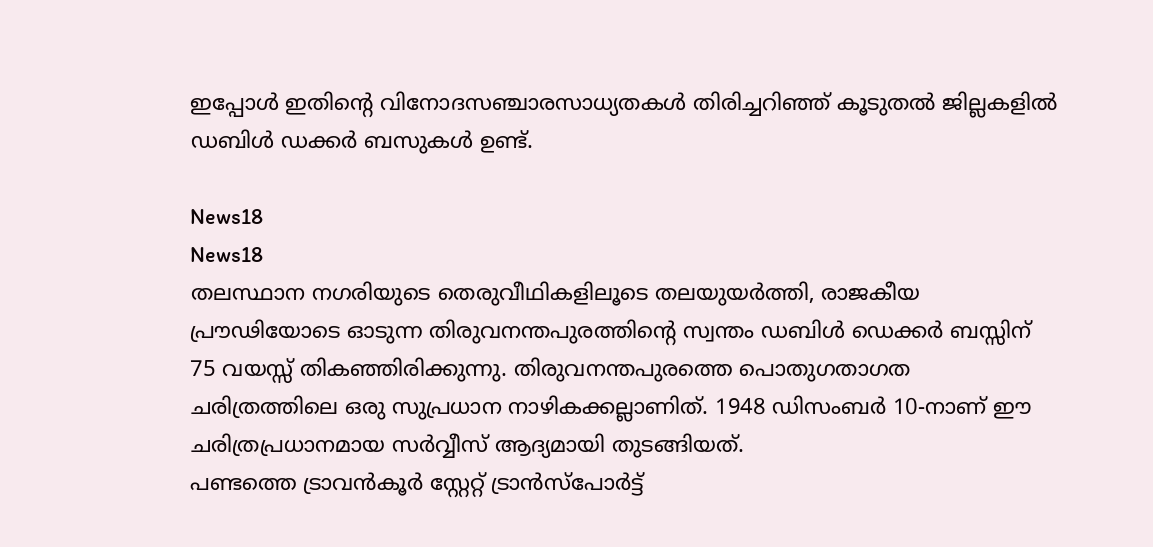ഇപ്പോൾ ഇതിൻ്റെ വിനോദസഞ്ചാരസാധ്യതകൾ തിരിച്ചറിഞ്ഞ് കൂടുതൽ ജില്ലകളിൽ ഡബിൾ ഡക്കർ ബസുകൾ ഉണ്ട്.

News18
News18
തലസ്ഥാന നഗരിയുടെ തെരുവീഥികളിലൂടെ തലയുയർത്തി, രാജകീയ പ്രൗഢിയോടെ ഓടുന്ന തിരുവനന്തപുരത്തിൻ്റെ സ്വന്തം ഡബിൾ ഡെക്കർ ബസ്സിന്  75 വയസ്സ് തികഞ്ഞിരിക്കുന്നു. തിരുവനന്തപുരത്തെ പൊതുഗതാഗത ചരിത്രത്തിലെ ഒരു സുപ്രധാന നാഴികക്കല്ലാണിത്. 1948 ഡിസംബർ 10-നാണ് ഈ ചരിത്രപ്രധാനമായ സർവ്വീസ് ആദ്യമായി തുടങ്ങിയത്.
പണ്ടത്തെ ട്രാവൻകൂർ സ്റ്റേറ്റ് ട്രാൻസ്‌പോർട്ട്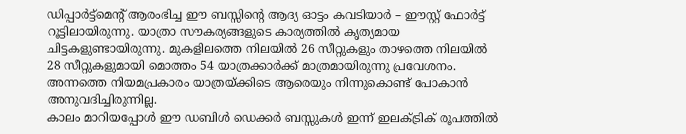ഡിപ്പാർട്ട്‌മെൻ്റ് ആരംഭിച്ച ഈ ബസ്സിൻ്റെ ആദ്യ ഓട്ടം കവടിയാർ – ഈസ്റ്റ് ഫോർട്ട് റൂട്ടിലായിരുന്നു. യാത്രാ സൗകര്യങ്ങളുടെ കാര്യത്തിൽ കൃത്യമായ ചിട്ടകളുണ്ടായിരുന്നു. മുകളിലത്തെ നിലയിൽ 26 സീറ്റുകളും താഴത്തെ നിലയിൽ 28 സീറ്റുകളുമായി മൊത്തം 54 യാത്രക്കാർക്ക് മാത്രമായിരുന്നു പ്രവേശനം. അന്നത്തെ നിയമപ്രകാരം യാത്രയ്ക്കിടെ ആരെയും നിന്നുകൊണ്ട് പോകാൻ അനുവദിച്ചിരുന്നില്ല.
കാലം മാറിയപ്പോൾ ഈ ഡബിൾ ഡെക്കർ ബസ്സുകൾ ഇന്ന് ഇലക്ട്രിക് രൂപത്തിൽ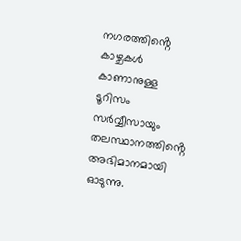നഗരത്തിൻ്റെ കാഴ്ചകൾ കാണാനുള്ള ടൂറിസം സർവ്വീസായും തലസ്ഥാനത്തിൻ്റെ അഭിമാനമായി ഓടുന്നു.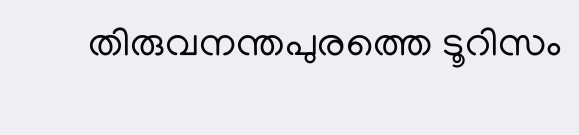തിരുവനന്തപുരത്തെ ടൂറിസം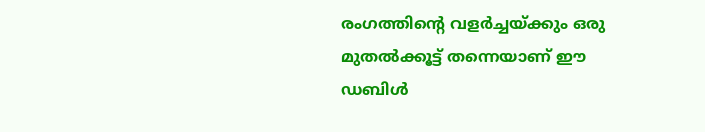രംഗത്തിൻ്റെ വളർച്ചയ്ക്കും ഒരു മുതൽക്കൂട്ട് തന്നെയാണ് ഈ ഡബിൾ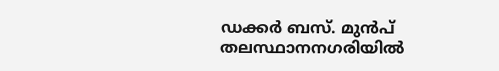ഡക്കർ ബസ്. മുൻപ് തലസ്ഥാനനഗരിയിൽ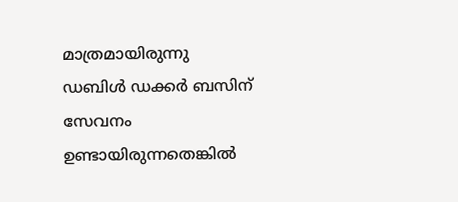മാത്രമായിരുന്നു ഡബിൾ ഡക്കർ ബസിന് സേവനം ഉണ്ടായിരുന്നതെങ്കിൽ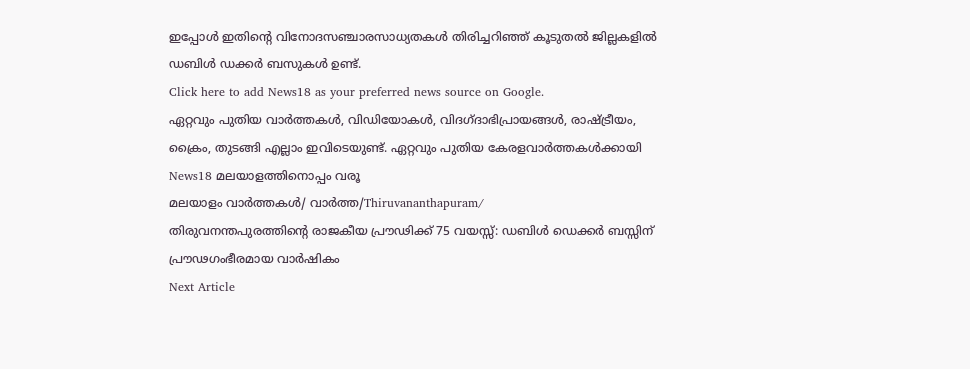ഇപ്പോൾ ഇതിൻ്റെ വിനോദസഞ്ചാരസാധ്യതകൾ തിരിച്ചറിഞ്ഞ് കൂടുതൽ ജില്ലകളിൽ ഡബിൾ ഡക്കർ ബസുകൾ ഉണ്ട്.
Click here to add News18 as your preferred news source on Google.
ഏറ്റവും പുതിയ വാർത്തകൾ, വിഡിയോകൾ, വിദഗ്ദാഭിപ്രായങ്ങൾ, രാഷ്ട്രീയം, ക്രൈം, തുടങ്ങി എല്ലാം ഇവിടെയുണ്ട്. ഏറ്റവും പുതിയ കേരളവാർത്തകൾക്കായി News18 മലയാളത്തിനൊപ്പം വരൂ
മലയാളം വാർത്തകൾ/ വാർത്ത/Thiruvananthapuram/
തിരുവനന്തപുരത്തിൻ്റെ രാജകീയ പ്രൗഢിക്ക് 75 വയസ്സ്: ഡബിൾ ഡെക്കർ ബസ്സിന് പ്രൗഢഗംഭീരമായ വാർഷികം
Next Article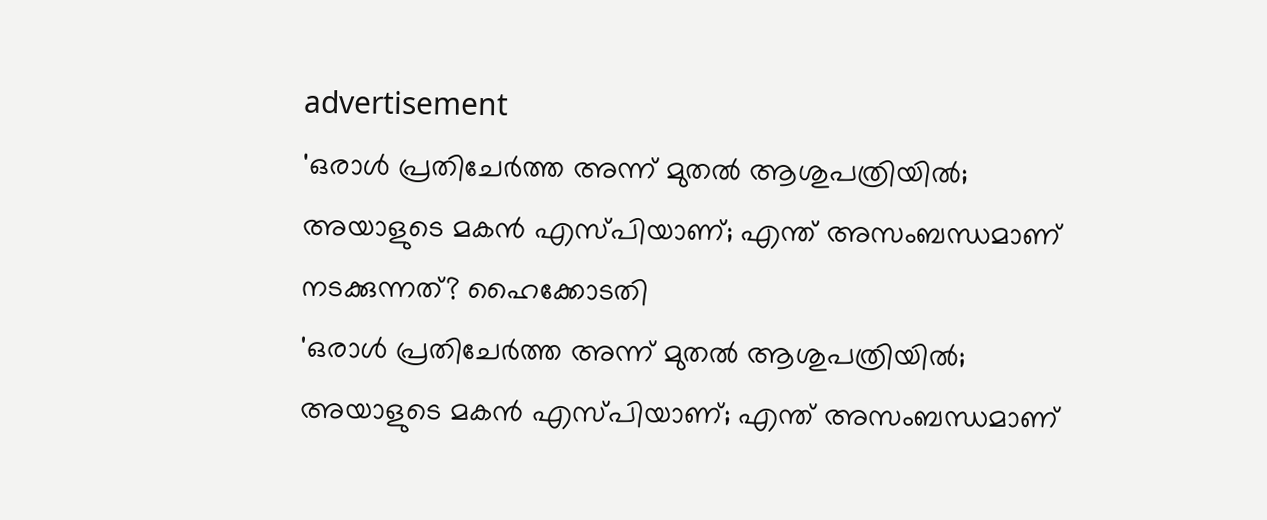advertisement
'ഒരാള്‍ പ്രതിചേര്‍ത്ത അന്ന് മുതൽ ആശുപത്രിയിൽ; അയാളുടെ മകൻ എസ്‍പിയാണ്; എന്ത് അസംബന്ധമാണ് നടക്കുന്നത്? ഹൈക്കോടതി
'ഒരാള്‍ പ്രതിചേര്‍ത്ത അന്ന് മുതൽ ആശുപത്രിയിൽ; അയാളുടെ മകൻ എസ്‍പിയാണ്; എന്ത് അസംബന്ധമാണ്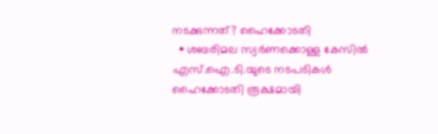നടക്കുന്നത്? ഹൈക്കോടതി
  • ശബരിമല സ്വര്‍ണക്കൊള്ള കേസിൽ എസ്.ഐ.ടി.യുടെ നടപടികൾ ഹൈക്കോടതി രൂക്ഷമായി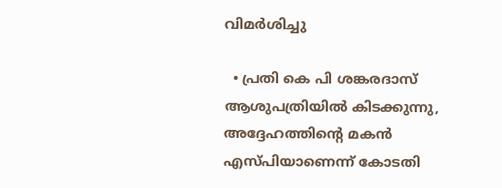വിമർശിച്ചു

  • പ്രതി കെ പി ശങ്കരദാസ് ആശുപത്രിയിൽ കിടക്കുന്നു, അദ്ദേഹത്തിന്റെ മകൻ എസ്‌പിയാണെന്ന് കോടതി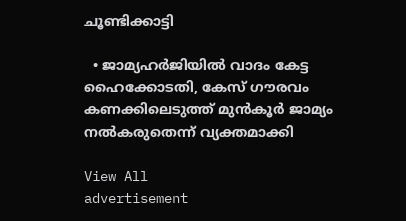ചൂണ്ടിക്കാട്ടി

  • ജാമ്യഹർജിയിൽ വാദം കേട്ട ഹൈക്കോടതി, കേസ് ഗൗരവം കണക്കിലെടുത്ത് മുൻകൂർ ജാമ്യം നൽകരുതെന്ന് വ്യക്തമാക്കി

View All
advertisement